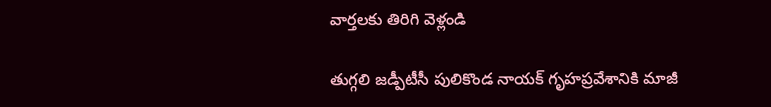వార్తలకు తిరిగి వెళ్లండి

తుగ్గలి జడ్పీటీసీ పులికొండ నాయక్ గృహప్రవేశానికి మాజీ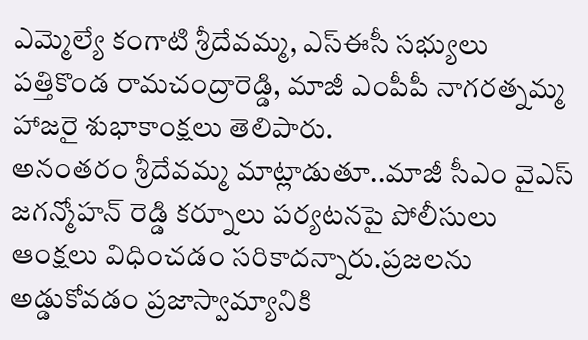ఎమ్మెల్యే కంగాటి శ్రీదేవమ్మ, ఎస్ఈసీ సభ్యులు పత్తికొండ రామచంద్రారెడ్డి, మాజీ ఎంపీపీ నాగరత్నమ్మ హాజరై శుభాకాంక్షలు తెలిపారు.
అనంతరం శ్రీదేవమ్మ మాట్లాడుతూ..మాజీ సీఎం వైఎస్ జగన్మోహన్ రెడ్డి కర్నూలు పర్యటనపై పోలీసులు ఆంక్షలు విధించడం సరికాదన్నారు.ప్రజలను అడ్డుకోవడం ప్రజాస్వామ్యానికి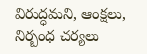విరుద్ధమని, ఆంక్షలు, నిర్బంధ చర్యలు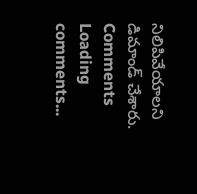నిలిపివేయాలని డిమాండ్ చేశారు.
Comments
Loading comments...